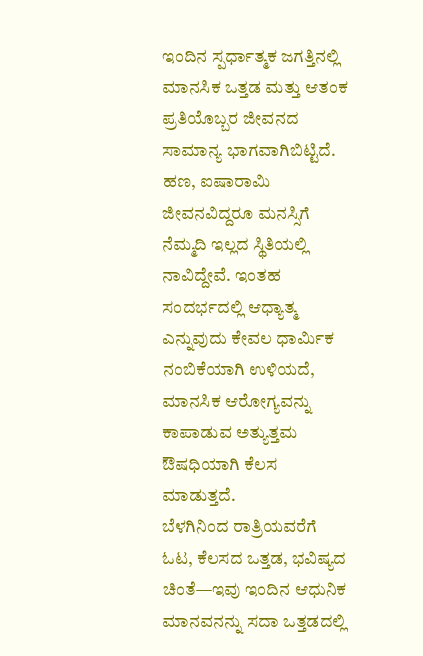ಇಂದಿನ ಸ್ಪರ್ಧಾತ್ಮಕ ಜಗತ್ತಿನಲ್ಲಿ ಮಾನಸಿಕ ಒತ್ತಡ ಮತ್ತು ಆತಂಕ ಪ್ರತಿಯೊಬ್ಬರ ಜೀವನದ ಸಾಮಾನ್ಯ ಭಾಗವಾಗಿಬಿಟ್ಟಿದೆ. ಹಣ, ಐಷಾರಾಮಿ ಜೀವನವಿದ್ದರೂ ಮನಸ್ಸಿಗೆ ನೆಮ್ಮದಿ ಇಲ್ಲದ ಸ್ಥಿತಿಯಲ್ಲಿ ನಾವಿದ್ದೇವೆ. ಇಂತಹ ಸಂದರ್ಭದಲ್ಲಿ ಆಧ್ಯಾತ್ಮ ಎನ್ನುವುದು ಕೇವಲ ಧಾರ್ಮಿಕ ನಂಬಿಕೆಯಾಗಿ ಉಳಿಯದೆ, ಮಾನಸಿಕ ಆರೋಗ್ಯವನ್ನು ಕಾಪಾಡುವ ಅತ್ಯುತ್ತಮ ಔಷಧಿಯಾಗಿ ಕೆಲಸ ಮಾಡುತ್ತದೆ.
ಬೆಳಗಿನಿಂದ ರಾತ್ರಿಯವರೆಗೆ ಓಟ, ಕೆಲಸದ ಒತ್ತಡ, ಭವಿಷ್ಯದ ಚಿಂತೆ—ಇವು ಇಂದಿನ ಆಧುನಿಕ ಮಾನವನನ್ನು ಸದಾ ಒತ್ತಡದಲ್ಲಿ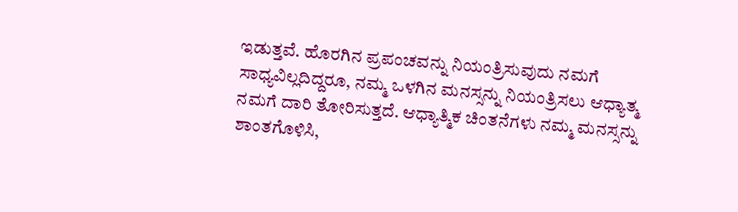ಇಡುತ್ತವೆ. ಹೊರಗಿನ ಪ್ರಪಂಚವನ್ನು ನಿಯಂತ್ರಿಸುವುದು ನಮಗೆ ಸಾಧ್ಯವಿಲ್ಲದಿದ್ದರೂ, ನಮ್ಮ ಒಳಗಿನ ಮನಸ್ಸನ್ನು ನಿಯಂತ್ರಿಸಲು ಆಧ್ಯಾತ್ಮ ನಮಗೆ ದಾರಿ ತೋರಿಸುತ್ತದೆ. ಆಧ್ಯಾತ್ಮಿಕ ಚಿಂತನೆಗಳು ನಮ್ಮ ಮನಸ್ಸನ್ನು ಶಾಂತಗೊಳಿಸಿ,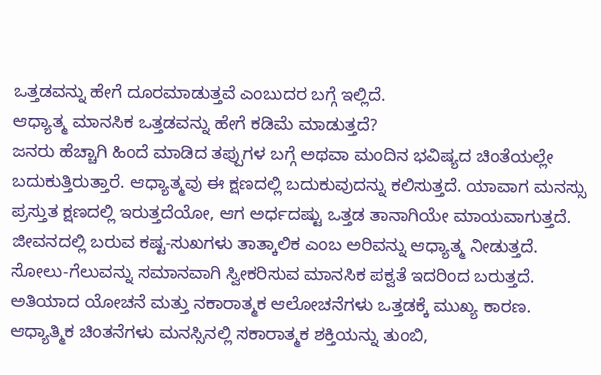ಒತ್ತಡವನ್ನು ಹೇಗೆ ದೂರಮಾಡುತ್ತವೆ ಎಂಬುದರ ಬಗ್ಗೆ ಇಲ್ಲಿದೆ.
ಆಧ್ಯಾತ್ಮ ಮಾನಸಿಕ ಒತ್ತಡವನ್ನು ಹೇಗೆ ಕಡಿಮೆ ಮಾಡುತ್ತದೆ?
ಜನರು ಹೆಚ್ಚಾಗಿ ಹಿಂದೆ ಮಾಡಿದ ತಪ್ಪುಗಳ ಬಗ್ಗೆ ಅಥವಾ ಮಂದಿನ ಭವಿಷ್ಯದ ಚಿಂತೆಯಲ್ಲೇ ಬದುಕುತ್ತಿರುತ್ತಾರೆ. ಆಧ್ಯಾತ್ಮವು ಈ ಕ್ಷಣದಲ್ಲಿ ಬದುಕುವುದನ್ನು ಕಲಿಸುತ್ತದೆ. ಯಾವಾಗ ಮನಸ್ಸು ಪ್ರಸ್ತುತ ಕ್ಷಣದಲ್ಲಿ ಇರುತ್ತದೆಯೋ, ಆಗ ಅರ್ಧದಷ್ಟು ಒತ್ತಡ ತಾನಾಗಿಯೇ ಮಾಯವಾಗುತ್ತದೆ.
ಜೀವನದಲ್ಲಿ ಬರುವ ಕಷ್ಟ-ಸುಖಗಳು ತಾತ್ಕಾಲಿಕ ಎಂಬ ಅರಿವನ್ನು ಆಧ್ಯಾತ್ಮ ನೀಡುತ್ತದೆ. ಸೋಲು-ಗೆಲುವನ್ನು ಸಮಾನವಾಗಿ ಸ್ವೀಕರಿಸುವ ಮಾನಸಿಕ ಪಕ್ವತೆ ಇದರಿಂದ ಬರುತ್ತದೆ.
ಅತಿಯಾದ ಯೋಚನೆ ಮತ್ತು ನಕಾರಾತ್ಮಕ ಆಲೋಚನೆಗಳು ಒತ್ತಡಕ್ಕೆ ಮುಖ್ಯ ಕಾರಣ. ಆಧ್ಯಾತ್ಮಿಕ ಚಿಂತನೆಗಳು ಮನಸ್ಸಿನಲ್ಲಿ ಸಕಾರಾತ್ಮಕ ಶಕ್ತಿಯನ್ನು ತುಂಬಿ,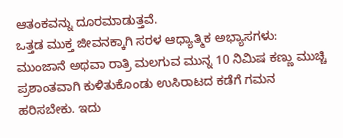ಆತಂಕವನ್ನು ದೂರಮಾಡುತ್ತವೆ.
ಒತ್ತಡ ಮುಕ್ತ ಜೀವನಕ್ಕಾಗಿ ಸರಳ ಆಧ್ಯಾತ್ಮಿಕ ಅಭ್ಯಾಸಗಳು:
ಮುಂಜಾನೆ ಅಥವಾ ರಾತ್ರಿ ಮಲಗುವ ಮುನ್ನ 10 ನಿಮಿಷ ಕಣ್ಣು ಮುಚ್ಚಿ ಪ್ರಶಾಂತವಾಗಿ ಕುಳಿತುಕೊಂಡು ಉಸಿರಾಟದ ಕಡೆಗೆ ಗಮನ ಹರಿಸಬೇಕು. ಇದು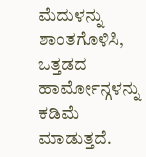ಮೆದುಳನ್ನು ಶಾಂತಗೊಳಿಸಿ, ಒತ್ತಡದ ಹಾರ್ಮೋನ್ಗಳನ್ನು ಕಡಿಮೆ ಮಾಡುತ್ತದೆ.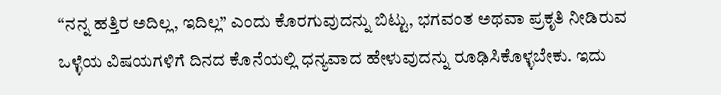“ನನ್ನ ಹತ್ತಿರ ಅದಿಲ್ಲ, ಇದಿಲ್ಲ” ಎಂದು ಕೊರಗುವುದನ್ನು ಬಿಟ್ಟು, ಭಗವಂತ ಅಥವಾ ಪ್ರಕೃತಿ ನೀಡಿರುವ ಒಳ್ಳೆಯ ವಿಷಯಗಳಿಗೆ ದಿನದ ಕೊನೆಯಲ್ಲಿ ಧನ್ಯವಾದ ಹೇಳುವುದನ್ನು ರೂಢಿಸಿಕೊಳ್ಳಬೇಕು. ಇದು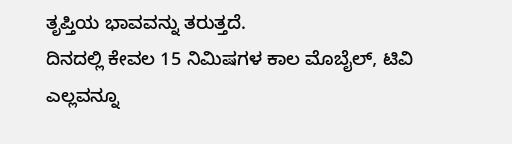ತೃಪ್ತಿಯ ಭಾವವನ್ನು ತರುತ್ತದೆ.
ದಿನದಲ್ಲಿ ಕೇವಲ 15 ನಿಮಿಷಗಳ ಕಾಲ ಮೊಬೈಲ್, ಟಿವಿ ಎಲ್ಲವನ್ನೂ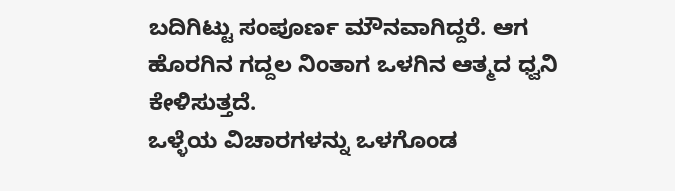ಬದಿಗಿಟ್ಟು ಸಂಪೂರ್ಣ ಮೌನವಾಗಿದ್ದರೆ. ಆಗ ಹೊರಗಿನ ಗದ್ದಲ ನಿಂತಾಗ ಒಳಗಿನ ಆತ್ಮದ ಧ್ವನಿ ಕೇಳಿಸುತ್ತದೆ.
ಒಳ್ಳೆಯ ವಿಚಾರಗಳನ್ನು ಒಳಗೊಂಡ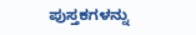ಪುಸ್ತಕಗಳನ್ನು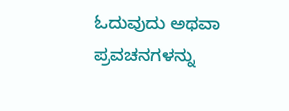ಓದುವುದು ಅಥವಾ ಪ್ರವಚನಗಳನ್ನು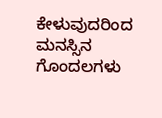ಕೇಳುವುದರಿಂದ ಮನಸ್ಸಿನ ಗೊಂದಲಗಳು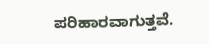ಪರಿಹಾರವಾಗುತ್ತವೆ.